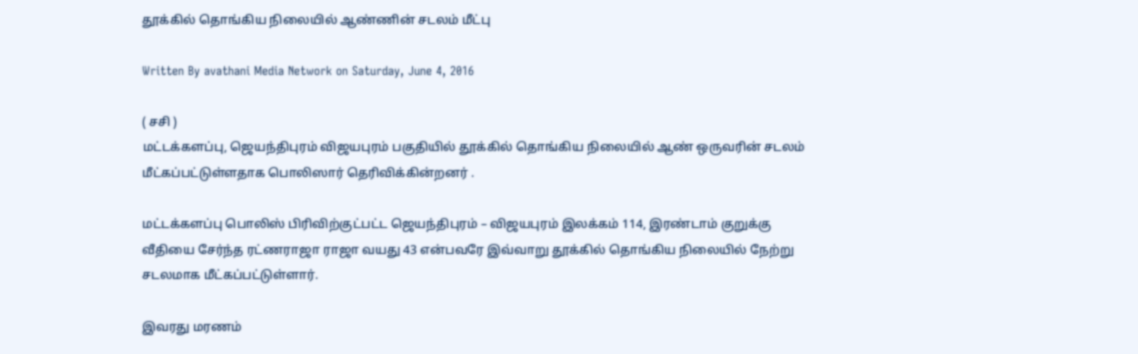தூக்கில் தொங்கிய நிலையில் ஆண்ணின் சடலம் மீட்பு

Written By avathani Media Network on Saturday, June 4, 2016

( சசி )
மட்டக்களப்பு, ஜெயந்திபுரம் விஜயபுரம் பகுதியில் தூக்கில் தொங்கிய நிலையில் ஆண் ஒருவரின் சடலம் மீட்கப்பட்டுள்ளதாக பொலிஸார் தெரிவிக்கின்றனர் .

மட்டக்களப்பு பொலிஸ் பிரிவிற்குட்பட்ட ஜெயந்திபுரம் – விஜயபுரம் இலக்கம் 114, இரண்டாம் குறுக்கு வீதியை சேர்ந்த ரட்ணராஜா ராஜா வயது 43 என்பவரே இவ்வாறு தூக்கில் தொங்கிய நிலையில் நேற்று சடலமாக மீட்கப்பட்டுள்ளார்.

இவரது மரணம்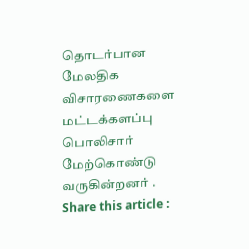தொடர்பான மேலதிக விசாரணைகளை மட்டக்களப்பு பொலிசார் மேற்கொண்டு வருகின்றனர் .
Share this article :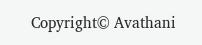Copyright© Avathani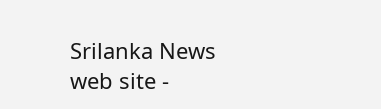Srilanka News web site -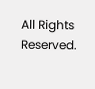All Rights Reserved.